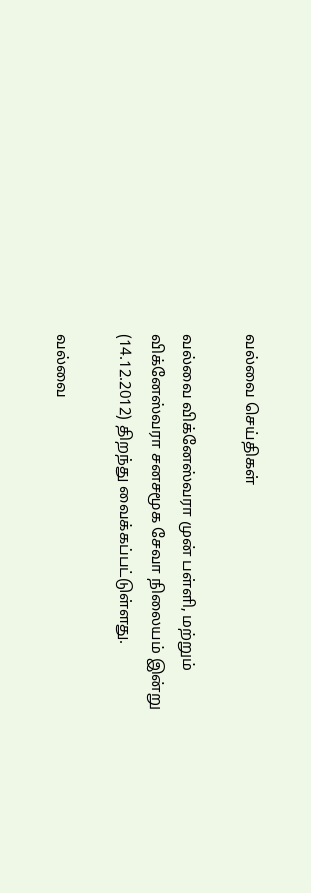வல்வை செய்திகள்

வல்வை விக்னேஸ்வரா முன் பள்ளி, மற்றும் விக்னேஸ்வரா சனசமூக சேவா நிலையம் இன்று (14.12.2012) திறந்து வைக்கப்பட்டுள்ளது.

வல்வை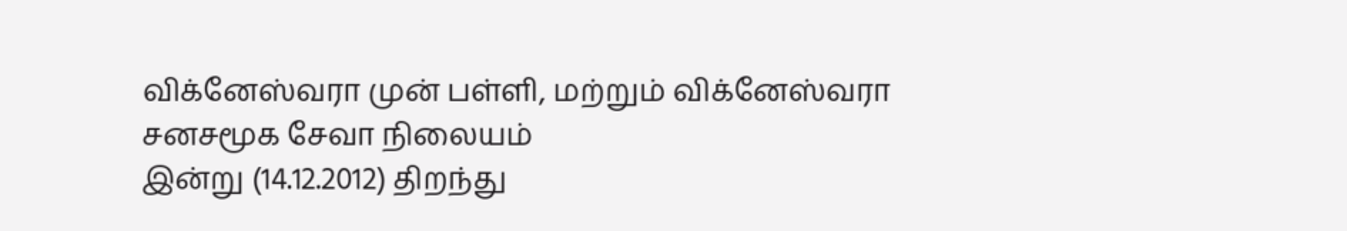விக்னேஸ்வரா முன் பள்ளி, மற்றும் விக்னேஸ்வரா சனசமூக சேவா நிலையம்
இன்று (14.12.2012) திறந்து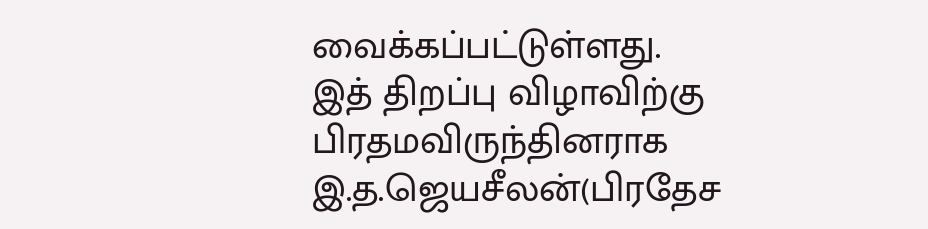வைக்கப்பட்டுள்ளது. இத் திறப்பு விழாவிற்கு பிரதமவிருந்தினராக இ.த.ஜெயசீலன்(பிரதேச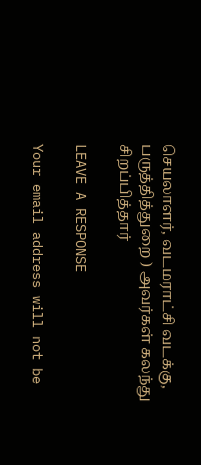செயலாளர், வடமராட்சி வடக்கு, பருத்தித்துறை ) அவர்கள் கலந்து சிறப்பித்தார்

LEAVE A RESPONSE

Your email address will not be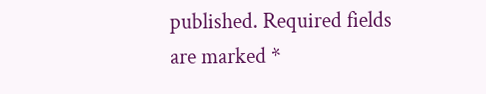published. Required fields are marked *